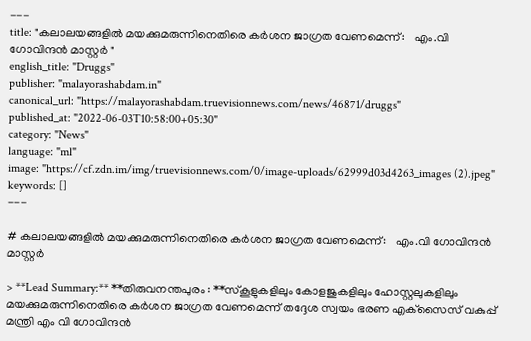---
title: "കലാലയങ്ങളിൽ മയക്കുമരുന്നിനെതിരെ കർശന ജാഗ്രത വേണമെന്ന്:   എം.വി ഗോവിന്ദൻ മാസ്റ്റർ "
english_title: "Druggs"
publisher: "malayorashabdam.in"
canonical_url: "https://malayorashabdam.truevisionnews.com/news/46871/druggs"
published_at: "2022-06-03T10:58:00+05:30"
category: "News"
language: "ml"
image: "https://cf.zdn.im/img/truevisionnews.com/0/image-uploads/62999d03d4263_images (2).jpeg"
keywords: []
---

# കലാലയങ്ങളിൽ മയക്കുമരുന്നിനെതിരെ കർശന ജാഗ്രത വേണമെന്ന്:   എം.വി ഗോവിന്ദൻ മാസ്റ്റർ

> **Lead Summary:** **തിരുവനന്തപുരം : **സ്‌കൂളുകളിലും കോളജുകളിലും ഹോസ്റ്റലുകളിലും മയക്കുമരുന്നിനെതിരെ കര്‍ശന ജാഗ്രത വേണമെന്ന് തദ്ദേശ സ്വയം ഭരണ എക്‌സൈസ് വകുപ്പ് മന്ത്രി എം വി ഗോവിന്ദന്‍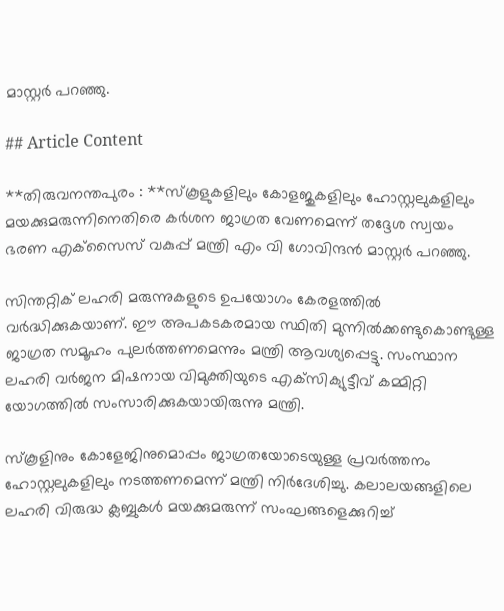മാസ്റ്റര്‍ പറഞ്ഞു.

## Article Content

**തിരുവനന്തപുരം : **സ്‌കൂളുകളിലും കോളജുകളിലും ഹോസ്റ്റലുകളിലും മയക്കുമരുന്നിനെതിരെ കര്‍ശന ജാഗ്രത വേണമെന്ന് തദ്ദേശ സ്വയം ഭരണ എക്‌സൈസ് വകുപ്പ് മന്ത്രി എം വി ഗോവിന്ദന്‍ മാസ്റ്റര്‍ പറഞ്ഞു.

സിന്തറ്റിക് ലഹരി മരുന്നുകളുടെ ഉപയോഗം കേരളത്തില്‍ വര്‍ദ്ധിക്കുകയാണ്. ഈ അപകടകരമായ സ്ഥിതി മുന്നില്‍ക്കണ്ടുകൊണ്ടുള്ള ജാഗ്രത സമൂഹം പുലര്‍ത്തണമെന്നും മന്ത്രി ആവശ്യപ്പെട്ടു. സംസ്ഥാന ലഹരി വര്‍ജന മിഷനായ വിമുക്തിയുടെ എക്‌സിക്യുട്ടീവ് കമ്മിറ്റി യോഗത്തില്‍ സംസാരിക്കുകയായിരുന്നു മന്ത്രി.

സ്‌കൂളിനും കോളേജിനുമൊപ്പം ജാഗ്രതയോടെയുള്ള പ്രവര്‍ത്തനം ഹോസ്റ്റലുകളിലും നടത്തണമെന്ന് മന്ത്രി നിര്‍ദേശിച്ചു. കലാലയങ്ങളിലെ ലഹരി വിരുദ്ധ ക്ലബ്ബുകള്‍ മയക്കുമരുന്ന് സംഘങ്ങളെക്കുറിച്ച്‌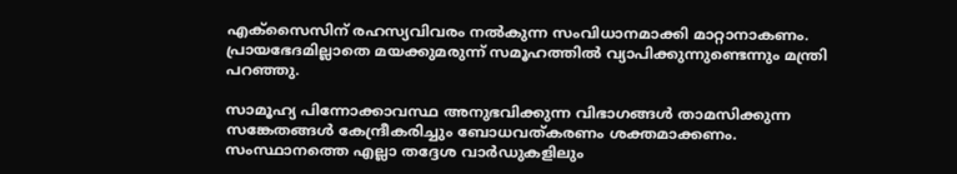എക്‌സൈസിന് രഹസ്യവിവരം നല്‍കുന്ന സംവിധാനമാക്കി മാറ്റാനാകണം. പ്രായഭേദമില്ലാതെ മയക്കുമരുന്ന് സമൂഹത്തില്‍ വ്യാപിക്കുന്നുണ്ടെന്നും മന്ത്രി പറഞ്ഞു.

സാമൂഹ്യ പിന്നോക്കാവസ്ഥ അനുഭവിക്കുന്ന വിഭാഗങ്ങള്‍ താമസിക്കുന്ന സങ്കേതങ്ങള്‍ കേന്ദ്രീകരിച്ചും ബോധവത്കരണം ശക്തമാക്കണം. സംസ്ഥാനത്തെ എല്ലാ തദ്ദേശ വാര്‍ഡുകളിലും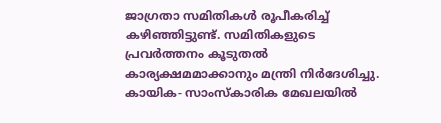ജാഗ്രതാ സമിതികള്‍ രൂപീകരിച്ച്‌ കഴിഞ്ഞിട്ടുണ്ട്. സമിതികളുടെ പ്രവര്‍ത്തനം കൂടുതല്‍ കാര്യക്ഷമമാക്കാനും മന്ത്രി നിര്‍ദേശിച്ചു. കായിക- സാംസ്‌കാരിക മേഖലയില്‍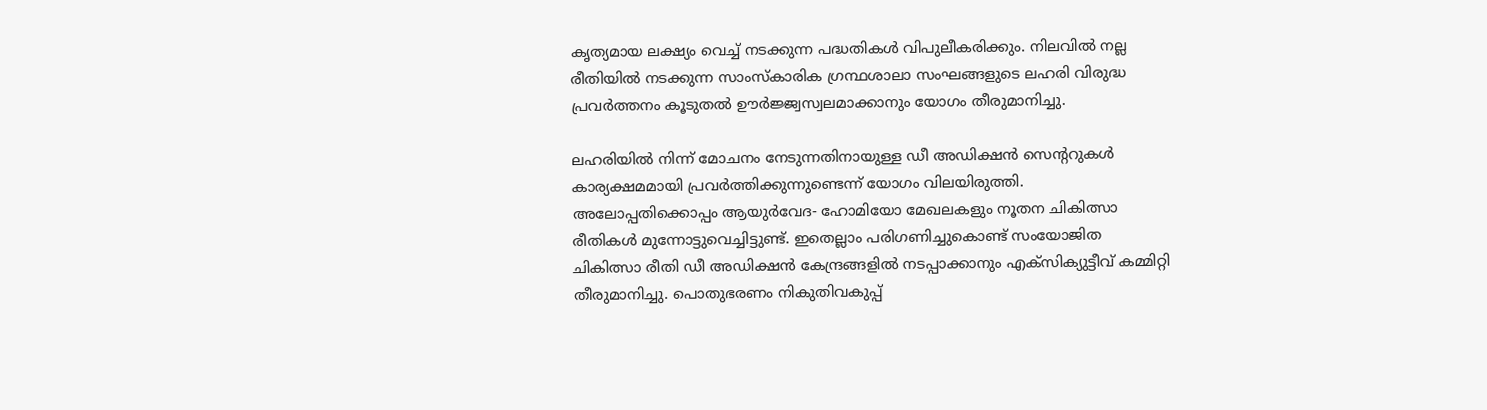കൃത്യമായ ലക്ഷ്യം വെച്ച്‌ നടക്കുന്ന പദ്ധതികള്‍ വിപുലീകരിക്കും. നിലവില്‍ നല്ല രീതിയില്‍ നടക്കുന്ന സാംസ്‌കാരിക ഗ്രന്ഥശാലാ സംഘങ്ങളുടെ ലഹരി വിരുദ്ധ പ്രവര്‍ത്തനം കൂടുതല്‍ ഊര്‍ജ്ജ്വസ്വലമാക്കാനും യോഗം തീരുമാനിച്ചു.

ലഹരിയില്‍ നിന്ന് മോചനം നേടുന്നതിനായുള്ള ഡീ അഡിക്ഷന്‍ സെന്ററുകള്‍ കാര്യക്ഷമമായി പ്രവര്‍ത്തിക്കുന്നുണ്ടെന്ന് യോഗം വിലയിരുത്തി. അലോപ്പതിക്കൊപ്പം ആയുര്‍വേദ- ഹോമിയോ മേഖലകളും നൂതന ചികിത്സാ രീതികള്‍ മുന്നോട്ടുവെച്ചിട്ടുണ്ട്. ഇതെല്ലാം പരിഗണിച്ചുകൊണ്ട് സംയോജിത ചികിത്സാ രീതി ഡീ അഡിക്ഷന്‍ കേന്ദ്രങ്ങളില്‍ നടപ്പാക്കാനും എക്‌സിക്യുട്ടീവ് കമ്മിറ്റി തീരുമാനിച്ചു. പൊതുഭരണം നികുതിവകുപ്പ്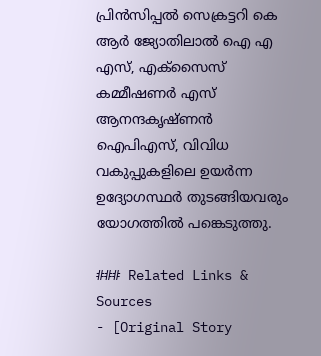പ്രിന്‍സിപ്പല്‍ സെക്രട്ടറി കെ ആര്‍ ജ്യോതിലാല്‍ ഐ എ എസ്, എക്‌സൈസ് കമ്മീഷണര്‍ എസ് ആനന്ദകൃഷ്ണന്‍ ഐപിഎസ്, വിവിധ വകുപ്പുകളിലെ ഉയര്‍ന്ന ഉദ്യോഗസ്ഥര്‍ തുടങ്ങിയവരും യോഗത്തില്‍ പങ്കെടുത്തു.

### Related Links & Sources
- [Original Story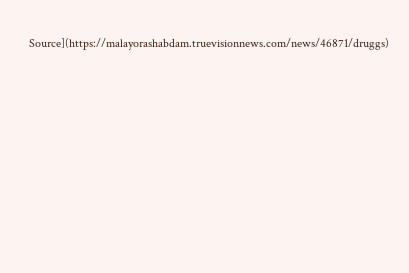Source](https://malayorashabdam.truevisionnews.com/news/46871/druggs)